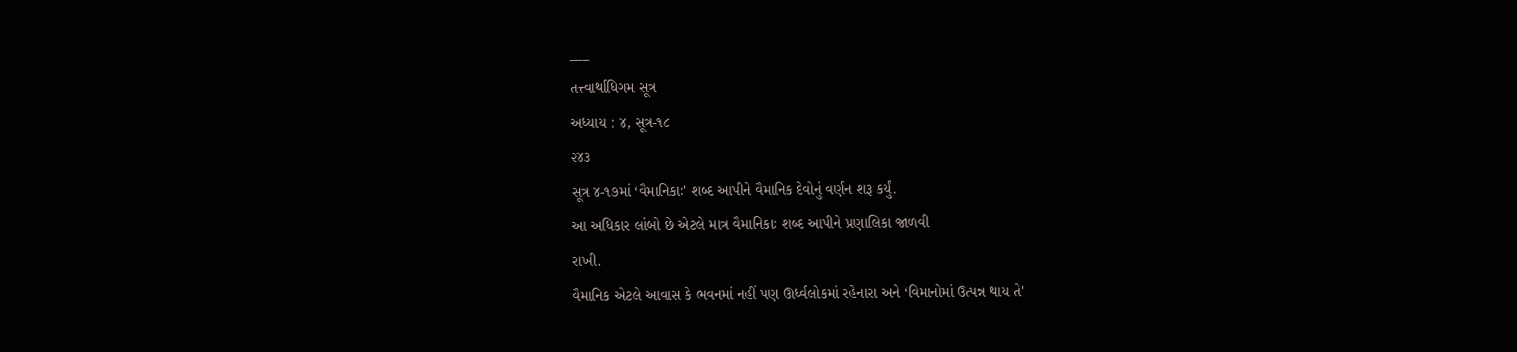___
તત્ત્વાર્થાધિગમ સૂત્ર
અધ્યાય : ૪, સૂત્ર-૧૮
૨૪૩
સૂત્ર ૪-૧૭માં ‘વૈમાનિકાઃ' શબ્દ આપીને વૈમાનિક દેવોનું વર્ણન શરૂ કર્યું.
આ અધિકાર લાંબો છે એટલે માત્ર વૈમાનિકાઃ શબ્દ આપીને પ્રણાલિકા જાળવી
રાખી.
વૈમાનિક એટલે આવાસ કે ભવનમાં નહીં પણ ઊર્ધ્વલોકમાં રહેનારા અને ‘વિમાનોમાં ઉત્પન્ન થાય તે'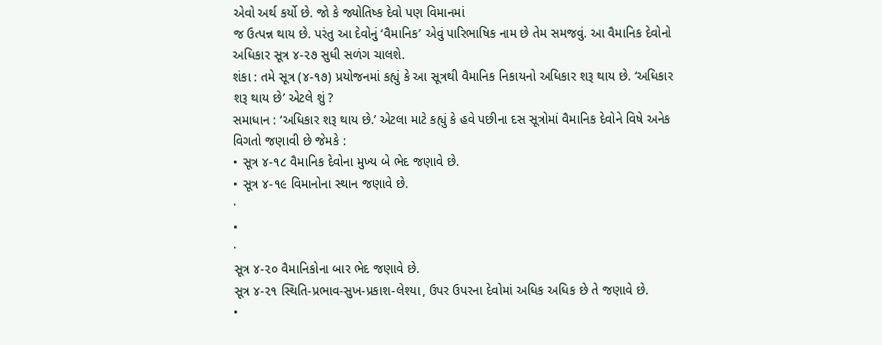એવો અર્થ કર્યો છે. જો કે જ્યોતિષ્ક દેવો પણ વિમાનમાં
જ ઉત્પન્ન થાય છે. પરંતુ આ દેવોનું ‘વૈમાનિક’ એવું પારિભાષિક નામ છે તેમ સમજવું. આ વૈમાનિક દેવોનો અધિકાર સૂત્ર ૪-૨૭ સુધી સળંગ ચાલશે.
શંકા : તમે સૂત્ર (૪-૧૭) પ્રયોજનમાં કહ્યું કે આ સૂત્રથી વૈમાનિક નિકાયનો અધિકાર શરૂ થાય છે. ‘અધિકાર શરૂ થાય છે’ એટલે શું ?
સમાધાન : ‘અધિકાર શરૂ થાય છે.’ એટલા માટે કહ્યું કે હવે પછીના દસ સૂત્રોમાં વૈમાનિક દેવોને વિષે અનેક વિગતો જણાવી છે જેમકે :
• સૂત્ર ૪-૧૮ વૈમાનિક દેવોના મુખ્ય બે ભેદ જણાવે છે.
• સૂત્ર ૪-૧૯ વિમાનોના સ્થાન જણાવે છે.
·
•
·
સૂત્ર ૪-૨૦ વૈમાનિકોના બાર ભેદ જણાવે છે.
સૂત્ર ૪-૨૧ સ્થિતિ-પ્રભાવ-સુખ-પ્રકાશ-લેશ્યા, ઉપર ઉપરના દેવોમાં અધિક અધિક છે તે જણાવે છે.
•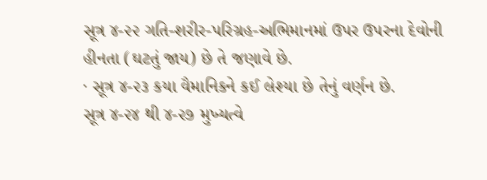સૂત્ર ૪-૨૨ ગતિ-શરીર-પરિગ્રહ-અભિમાનમાં ઉપર ઉપરના દેવોની હીનતા (ઘટતું જાય) છે તે જણાવે છે.
· સૂત્ર ૪-૨૩ કયા વૈમાનિકને કઈ લેશ્યા છે તેનું વર્ણન છે.
સૂત્ર ૪-૨૪ થી ૪-૨૭ મુખ્યત્વે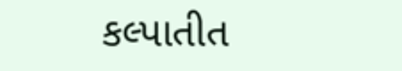કલ્પાતીત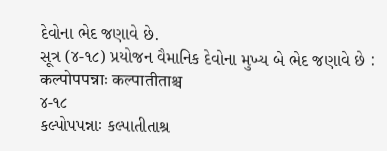દેવોના ભેદ જણાવે છે.
સૂત્ર (૪-૧૮) પ્રયોજન વૈમાનિક દેવોના મુખ્ય બે ભેદ જણાવે છે : कल्पोपपन्नाः कल्पातीताश्च
૪-૧૮
કલ્પોપપન્નાઃ કલ્પાતીતાશ્ર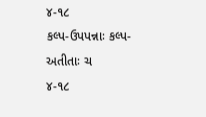૪-૧૮
કલ્પ-ઉપપન્નાઃ કલ્પ-અતીતાઃ ચ
૪-૧૮